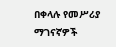በቀላሉ የመሥሪያ ማገናኛዎች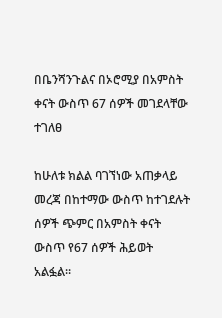በቤንሻንጉልና በኦሮሚያ በአምስት ቀናት ውስጥ 67 ሰዎች መገደላቸው ተገለፀ

ከሁለቱ ክልል ባገኘነው አጠቃላይ መረጃ በከተማው ውስጥ ከተገደሉት ሰዎች ጭምር በአምስት ቀናት ውስጥ የ67 ሰዎች ሕይወት አልፏል።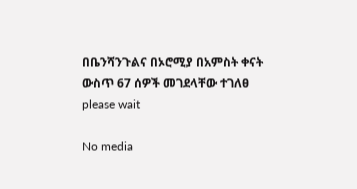በቤንሻንጉልና በኦሮሚያ በአምስት ቀናት ውስጥ 67 ሰዎች መገደላቸው ተገለፀ
please wait

No media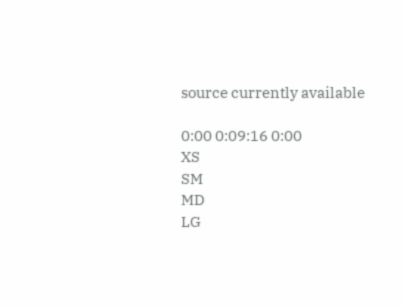source currently available

0:00 0:09:16 0:00
XS
SM
MD
LG